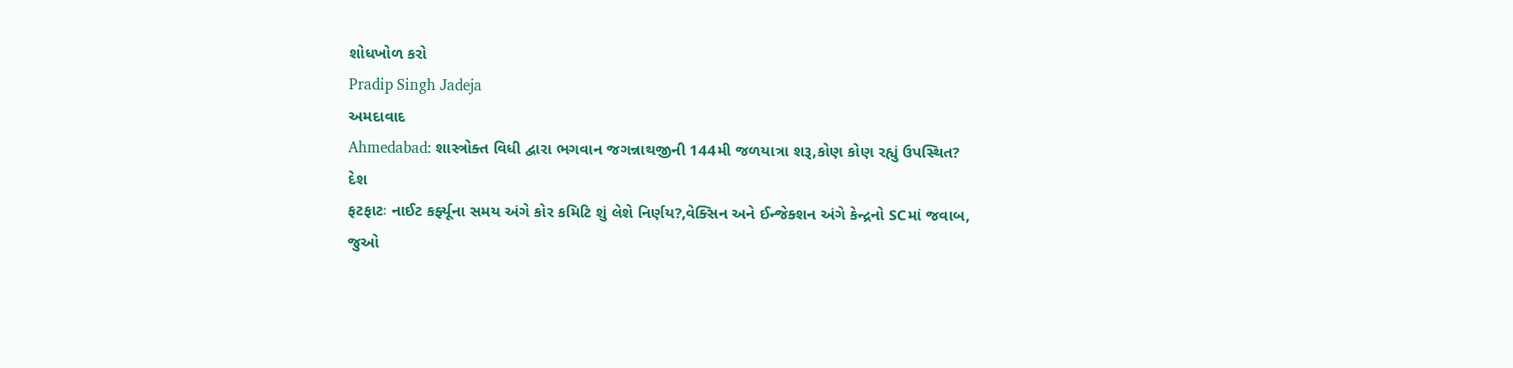શોધખોળ કરો
Pradip Singh Jadeja
અમદાવાદ
Ahmedabad: શાસ્ત્રોક્ત વિધી દ્વારા ભગવાન જગન્નાથજીની 144મી જળયાત્રા શરૂ,કોણ કોણ રહ્યું ઉપસ્થિત?
દેશ
ફટફાટઃ નાઈટ કર્ફ્યૂના સમય અંગે કોર કમિટિ શું લેશે નિર્ણય?,વેક્સિન અને ઈન્જેક્શન અંગે કેન્દ્રનો SCમાં જવાબ, જુઓ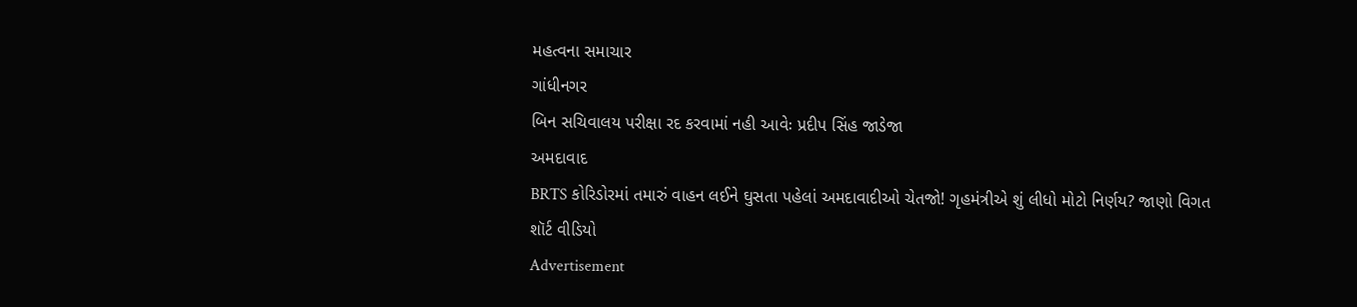મહત્વના સમાચાર
ગાંધીનગર
બિન સચિવાલય પરીક્ષા રદ કરવામાં નહી આવેઃ પ્રદીપ સિંહ જાડેજા
અમદાવાદ
BRTS કોરિડોરમાં તમારું વાહન લઈને ઘુસતા પહેલાં અમદાવાદીઓ ચેતજો! ગૃહમંત્રીએ શું લીધો મોટો નિર્ણય? જાણો વિગત
શૉર્ટ વીડિયો
Advertisement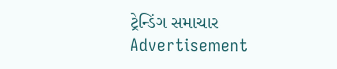ટ્રેન્ડિંગ સમાચાર
Advertisement